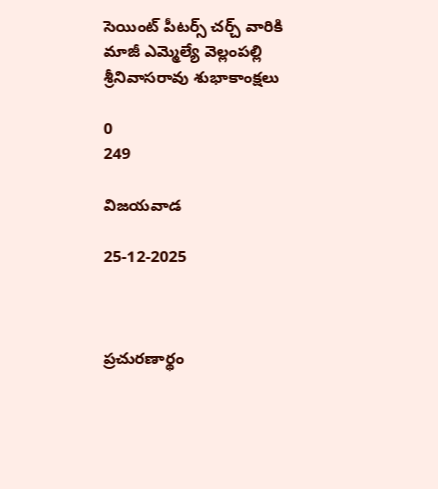సెయింట్ పీటర్స్ చర్చ్ వారికి మాజీ ఎమ్మెల్యే వెల్లంపల్లి శ్రీనివాసరావు శుభాకాంక్షలు

0
249

విజయవాడ

25-12-2025



ప్రచురణార్థం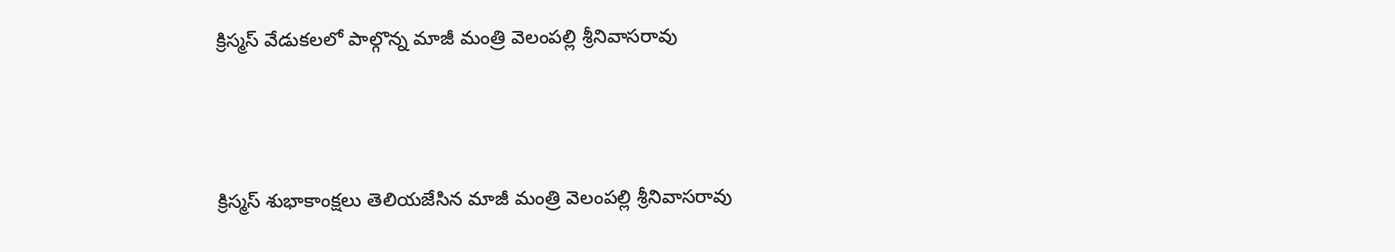క్రిస్మస్ వేడుకలలో పాల్గొన్న మాజీ మంత్రి వెలంపల్లి శ్రీనివాసరావు



క్రిస్మస్ శుభాకాంక్షలు తెలియజేసిన మాజీ మంత్రి వెలంపల్లి శ్రీనివాసరావు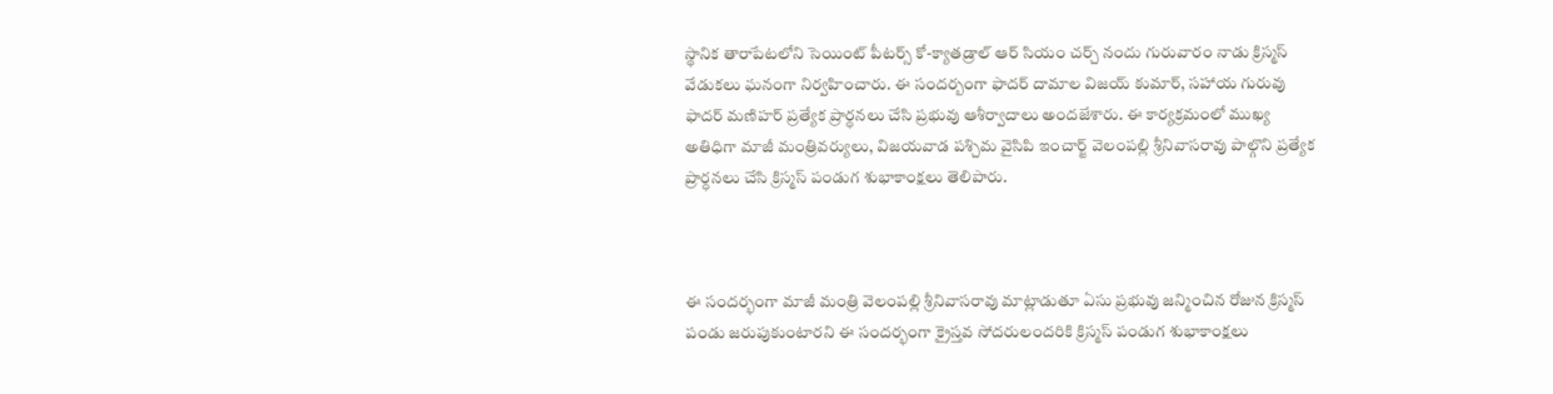స్థానిక తారాపేటలోని సెయింట్ పీటర్స్ కో-క్యాతడ్రాల్ ఆర్ సియం చర్చ్ నందు గురువారం నాడు క్రిస్మస్ వేడుకలు ఘనంగా నిర్వహించారు. ఈ సందర్బంగా ఫాదర్ దామాల విజయ్ కుమార్, సహాయ గురువు ఫాదర్ మణిహర్ ప్రత్యేక ప్రార్ధనలు చేసి ప్రభువు ఆశీర్వాదాలు అందజేశారు. ఈ కార్యక్రమంలో ముఖ్య అతిధిగా మాజీ మంత్రివర్యులు, విజయవాడ పశ్చిమ వైసిపి ఇంచార్జ్ వెలంపల్లి శ్రీనివాసరావు పాల్గొని ప్రత్యేక ప్రార్ధనలు చేసి క్రిస్మస్ పండుగ శుభాకాంక్షలు తెలిపారు.



ఈ సందర్భంగా మాజీ మంత్రి వెలంపల్లి శ్రీనివాసరావు మాట్లాడుతూ ఏసు ప్రభువు జన్మించిన రోజున క్రిస్మస్ పండు జరుపుకుంటారని ఈ సందర్భంగా క్రైస్తవ సోదరులందరికి క్రిస్మస్ పండుగ శుభాకాంక్షలు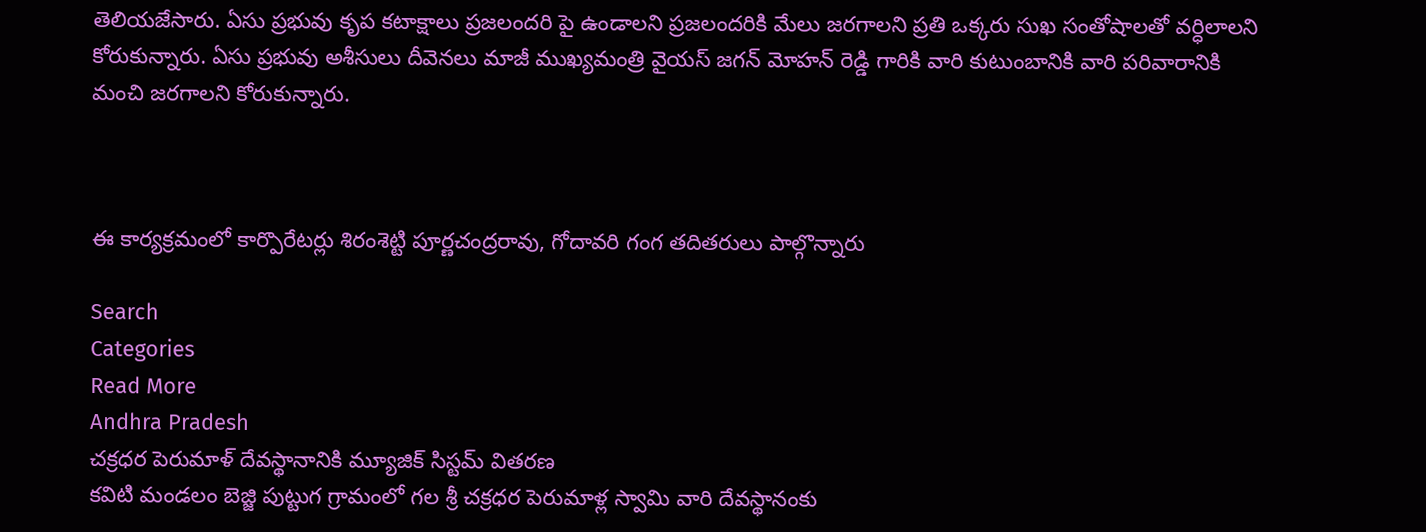తెలియజేసారు. ఏసు ప్రభువు కృప కటాక్షాలు ప్రజలందరి పై ఉండాలని ప్రజలందరికి మేలు జరగాలని ప్రతి ఒక్కరు సుఖ సంతోషాలతో వర్ధిలాలని కోరుకున్నారు. ఏసు ప్రభువు అశీసులు దీవెనలు మాజీ ముఖ్యమంత్రి వైయస్ జగన్ మోహన్ రెడ్డి గారికి వారి కుటుంబానికి వారి పరివారానికి మంచి జరగాలని కోరుకున్నారు.



ఈ కార్యక్రమంలో కార్పొరేటర్లు శిరంశెట్టి పూర్ణచంద్రరావు, గోదావరి గంగ తదితరులు పాల్గొన్నారు

Search
Categories
Read More
Andhra Pradesh
చక్రధర పెరుమాళ్ దేవస్థానానికి మ్యూజిక్ సిస్టమ్ వితరణ
కవిటి మండలం బెజ్జి పుట్టుగ గ్రామంలో గల శ్రీ చక్రధర పెరుమాళ్ల స్వామి వారి దేవస్థానంకు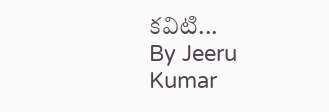కవిటి...
By Jeeru Kumar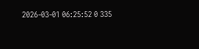2026-03-01 06:25:52 0 335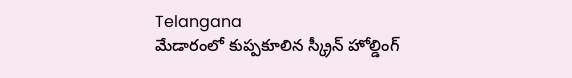Telangana
మేడారంలో కుప్పకూలిన స్క్రీన్ హోల్డింగ్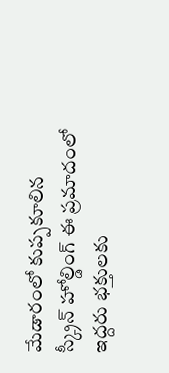మేడారంలో కుప్పకూలిన స్క్రీన్ హోల్డింగ్ ఈ ప్రమాదంలో ఇద్దరు భక్తులకు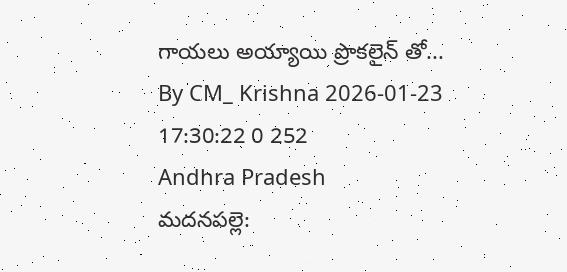గాయలు అయ్యాయి ప్రొకలైన్ తో...
By CM_ Krishna 2026-01-23 17:30:22 0 252
Andhra Pradesh
మదనపల్లె: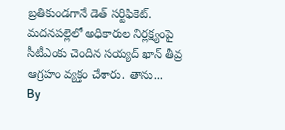బ్రతికుండగానే డెత్ సర్టిఫికెట్.
మదనపల్లెలో అధికారుల నిర్లక్ష్యంపై సీటీఎంకు చెందిన సయ్యద్ ఖాన్ తీవ్ర ఆగ్రహం వ్యక్తం చేశారు. తాను...
By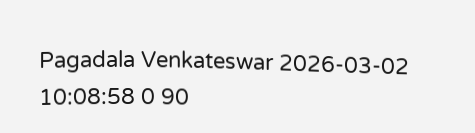Pagadala Venkateswar 2026-03-02 10:08:58 0 90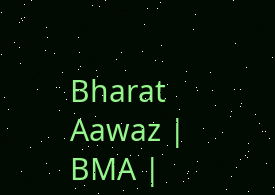Bharat Aawaz | BMA |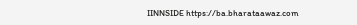IINNSIDE https://ba.bharataawaz.com